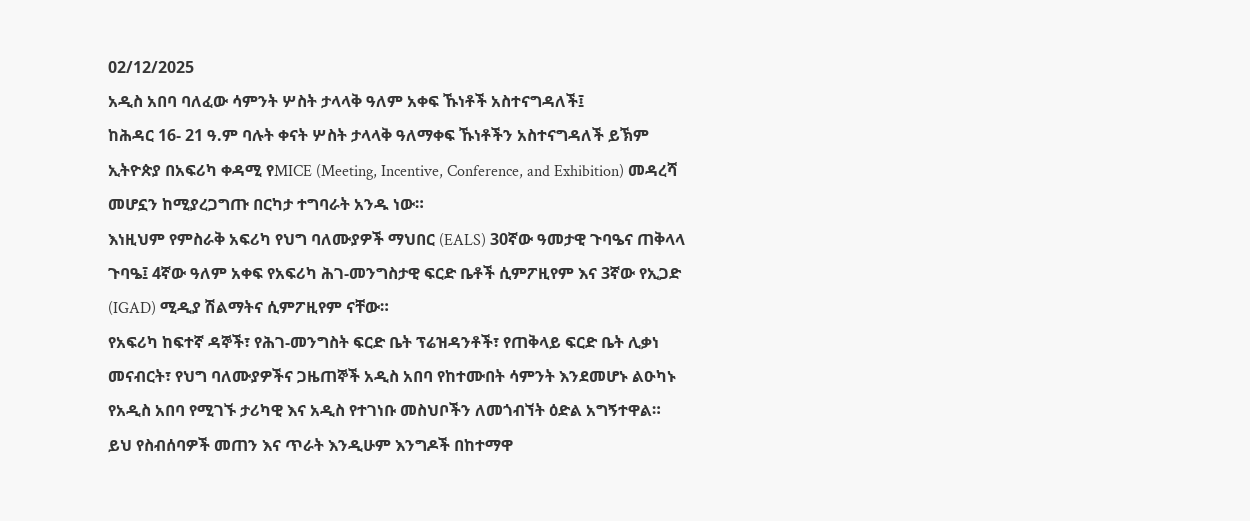02/12/2025
አዲስ አበባ ባለፈው ሳምንት ሦስት ታላላቅ ዓለም አቀፍ ኹነቶች አስተናግዳለች፤
ከሕዳር 16- 21 ዓ.ም ባሉት ቀናት ሦስት ታላላቅ ዓለማቀፍ ኹነቶችን አስተናግዳለች ይኽም ኢትዮጵያ በአፍሪካ ቀዳሚ የMICE (Meeting, Incentive, Conference, and Exhibition) መዳረሻ መሆኗን ከሚያረጋግጡ በርካታ ተግባራት አንዱ ነው።
እነዚህም የምስራቅ አፍሪካ የህግ ባለሙያዎች ማህበር (EALS) 30ኛው ዓመታዊ ጉባዔና ጠቅላላ ጉባዔ፤ 4ኛው ዓለም አቀፍ የአፍሪካ ሕገ-መንግስታዊ ፍርድ ቤቶች ሲምፖዚየም እና 3ኛው የኢጋድ (IGAD) ሚዲያ ሽልማትና ሲምፖዚየም ናቸው።
የአፍሪካ ከፍተኛ ዳኞች፣ የሕገ-መንግስት ፍርድ ቤት ፕሬዝዳንቶች፣ የጠቅላይ ፍርድ ቤት ሊቃነ መናብርት፣ የህግ ባለሙያዎችና ጋዜጠኞች አዲስ አበባ የከተሙበት ሳምንት እንደመሆኑ ልዑካኑ የአዲስ አበባ የሚገኙ ታሪካዊ እና አዲስ የተገነቡ መስህቦችን ለመጎብኘት ዕድል አግኝተዋል።
ይህ የስብሰባዎች መጠን እና ጥራት እንዲሁም እንግዶች በከተማዋ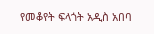የመቆየት ፍላጎት አዲስ አበባ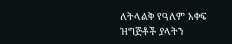ለትላልቅ የዓለም አቀፍ ዝግጅቶች ያላትን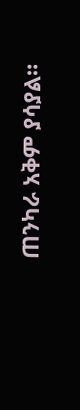ጠንካራ አቅም ያሳያል።